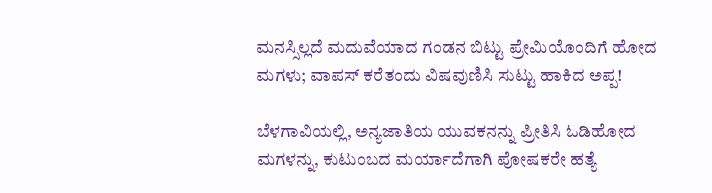ಮನಸ್ಸಿಲ್ಲದೆ ಮದುವೆಯಾದ ಗಂಡನ ಬಿಟ್ಟು ಪ್ರೇಮಿಯೊಂದಿಗೆ ಹೋದ ಮಗಳು; ವಾಪಸ್ ಕರೆತಂದು ವಿಷವುಣಿಸಿ ಸುಟ್ಟು ಹಾಕಿದ ಅಪ್ಪ!

ಬೆಳಗಾವಿಯಲ್ಲಿ, ಅನ್ಯಜಾತಿಯ ಯುವಕನನ್ನು ಪ್ರೀತಿಸಿ ಓಡಿಹೋದ ಮಗಳನ್ನು, ಕುಟುಂಬದ ಮರ್ಯಾದೆಗಾಗಿ ಪೋಷಕರೇ ಹತ್ಯೆ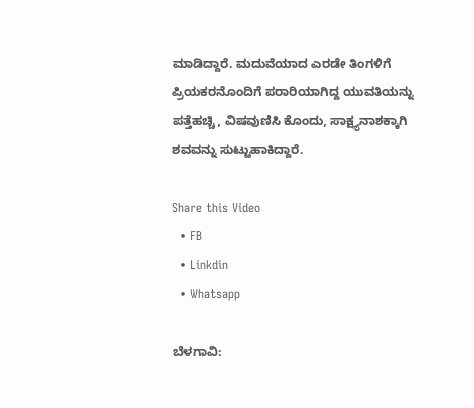ಮಾಡಿದ್ದಾರೆ. ಮದುವೆಯಾದ ಎರಡೇ ತಿಂಗಳಿಗೆ ಪ್ರಿಯಕರನೊಂದಿಗೆ ಪರಾರಿಯಾಗಿದ್ದ ಯುವತಿಯನ್ನು ಪತ್ತೆಹಚ್ಚಿ, ವಿಷವುಣಿಸಿ ಕೊಂದು, ಸಾಕ್ಷ್ಯನಾಶಕ್ಕಾಗಿ ಶವವನ್ನು ಸುಟ್ಟುಹಾಕಿದ್ದಾರೆ.

Share this Video
  • FB
  • Linkdin
  • Whatsapp

ಬೆಳಗಾವಿ: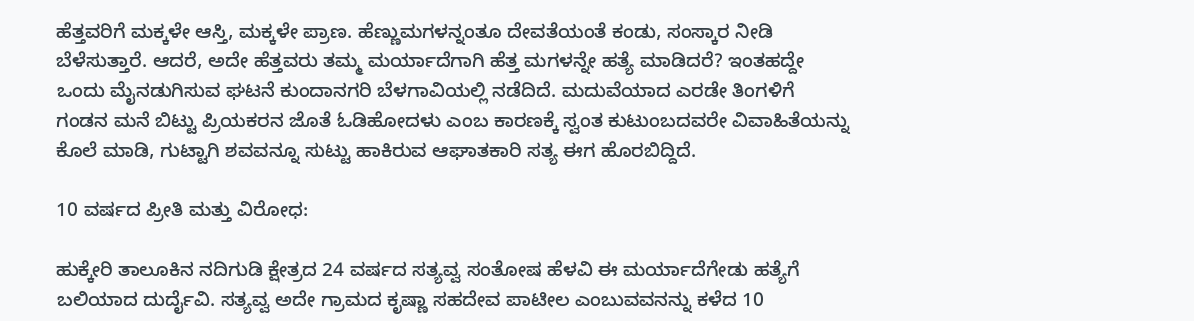ಹೆತ್ತವರಿಗೆ ಮಕ್ಕಳೇ ಆಸ್ತಿ, ಮಕ್ಕಳೇ ಪ್ರಾಣ. ಹೆಣ್ಣುಮಗಳನ್ನಂತೂ ದೇವತೆಯಂತೆ ಕಂಡು, ಸಂಸ್ಕಾರ ನೀಡಿ ಬೆಳೆಸುತ್ತಾರೆ. ಆದರೆ, ಅದೇ ಹೆತ್ತವರು ತಮ್ಮ ಮರ್ಯಾದೆಗಾಗಿ ಹೆತ್ತ ಮಗಳನ್ನೇ ಹತ್ಯೆ ಮಾಡಿದರೆ? ಇಂತಹದ್ದೇ ಒಂದು ಮೈನಡುಗಿಸುವ ಘಟನೆ ಕುಂದಾನಗರಿ ಬೆಳಗಾವಿಯಲ್ಲಿ ನಡೆದಿದೆ. ಮದುವೆಯಾದ ಎರಡೇ ತಿಂಗಳಿಗೆ ಗಂಡನ ಮನೆ ಬಿಟ್ಟು ಪ್ರಿಯಕರನ ಜೊತೆ ಓಡಿಹೋದಳು ಎಂಬ ಕಾರಣಕ್ಕೆ ಸ್ವಂತ ಕುಟುಂಬದವರೇ ವಿವಾಹಿತೆಯನ್ನು ಕೊಲೆ ಮಾಡಿ, ಗುಟ್ಟಾಗಿ ಶವವನ್ನೂ ಸುಟ್ಟು ಹಾಕಿರುವ ಆಘಾತಕಾರಿ ಸತ್ಯ ಈಗ ಹೊರಬಿದ್ದಿದೆ.

10 ವರ್ಷದ ಪ್ರೀತಿ ಮತ್ತು ವಿರೋಧ:

ಹುಕ್ಕೇರಿ ತಾಲೂಕಿನ ನದಿಗುಡಿ ಕ್ಷೇತ್ರದ 24 ವರ್ಷದ ಸತ್ಯವ್ವ ಸಂತೋಷ ಹೆಳವಿ ಈ ಮರ್ಯಾದೆಗೇಡು ಹತ್ಯೆಗೆ ಬಲಿಯಾದ ದುರ್ದೈವಿ. ಸತ್ಯವ್ವ ಅದೇ ಗ್ರಾಮದ ಕೃಷ್ಣಾ ಸಹದೇವ ಪಾಟೀಲ ಎಂಬುವವನನ್ನು ಕಳೆದ 10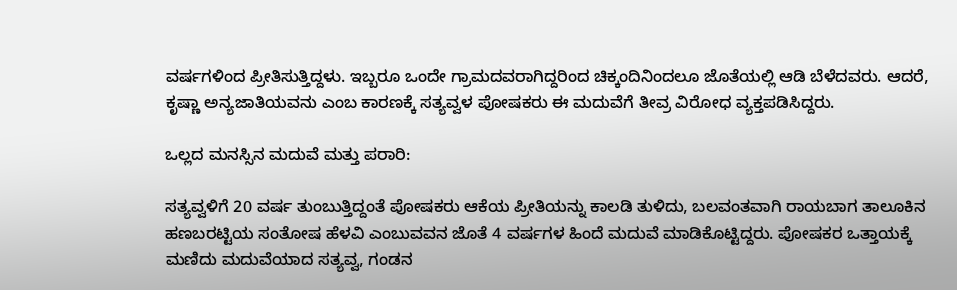ವರ್ಷಗಳಿಂದ ಪ್ರೀತಿಸುತ್ತಿದ್ದಳು. ಇಬ್ಬರೂ ಒಂದೇ ಗ್ರಾಮದವರಾಗಿದ್ದರಿಂದ ಚಿಕ್ಕಂದಿನಿಂದಲೂ ಜೊತೆಯಲ್ಲಿ ಆಡಿ ಬೆಳೆದವರು. ಆದರೆ, ಕೃಷ್ಣಾ ಅನ್ಯಜಾತಿಯವನು ಎಂಬ ಕಾರಣಕ್ಕೆ ಸತ್ಯವ್ವಳ ಪೋಷಕರು ಈ ಮದುವೆಗೆ ತೀವ್ರ ವಿರೋಧ ವ್ಯಕ್ತಪಡಿಸಿದ್ದರು.

ಒಲ್ಲದ ಮನಸ್ಸಿನ ಮದುವೆ ಮತ್ತು ಪರಾರಿ:

ಸತ್ಯವ್ವಳಿಗೆ 20 ವರ್ಷ ತುಂಬುತ್ತಿದ್ದಂತೆ ಪೋಷಕರು ಆಕೆಯ ಪ್ರೀತಿಯನ್ನು ಕಾಲಡಿ ತುಳಿದು, ಬಲವಂತವಾಗಿ ರಾಯಬಾಗ ತಾಲೂಕಿನ ಹಣಬರಟ್ಟಿಯ ಸಂತೋಷ ಹೆಳವಿ ಎಂಬುವವನ ಜೊತೆ 4 ವರ್ಷಗಳ ಹಿಂದೆ ಮದುವೆ ಮಾಡಿಕೊಟ್ಟಿದ್ದರು. ಪೋಷಕರ ಒತ್ತಾಯಕ್ಕೆ ಮಣಿದು ಮದುವೆಯಾದ ಸತ್ಯವ್ವ, ಗಂಡನ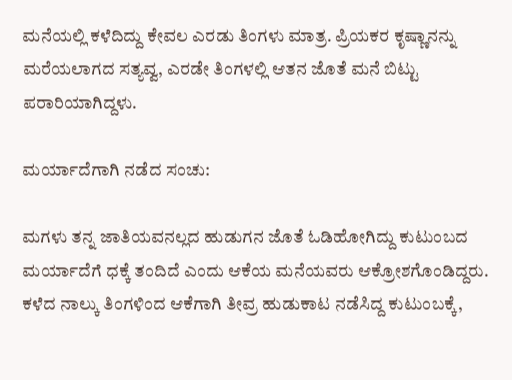ಮನೆಯಲ್ಲಿ ಕಳೆದಿದ್ದು ಕೇವಲ ಎರಡು ತಿಂಗಳು ಮಾತ್ರ. ಪ್ರಿಯಕರ ಕೃಷ್ಣಾನನ್ನು ಮರೆಯಲಾಗದ ಸತ್ಯವ್ವ, ಎರಡೇ ತಿಂಗಳಲ್ಲಿ ಆತನ ಜೊತೆ ಮನೆ ಬಿಟ್ಟು ಪರಾರಿಯಾಗಿದ್ದಳು.

ಮರ್ಯಾದೆಗಾಗಿ ನಡೆದ ಸಂಚು:

ಮಗಳು ತನ್ನ ಜಾತಿಯವನಲ್ಲದ ಹುಡುಗನ ಜೊತೆ ಓಡಿಹೋಗಿದ್ದು ಕುಟುಂಬದ ಮರ್ಯಾದೆಗೆ ಧಕ್ಕೆ ತಂದಿದೆ ಎಂದು ಆಕೆಯ ಮನೆಯವರು ಆಕ್ರೋಶಗೊಂಡಿದ್ದರು. ಕಳೆದ ನಾಲ್ಕು ತಿಂಗಳಿಂದ ಆಕೆಗಾಗಿ ತೀವ್ರ ಹುಡುಕಾಟ ನಡೆಸಿದ್ದ ಕುಟುಂಬಕ್ಕೆ,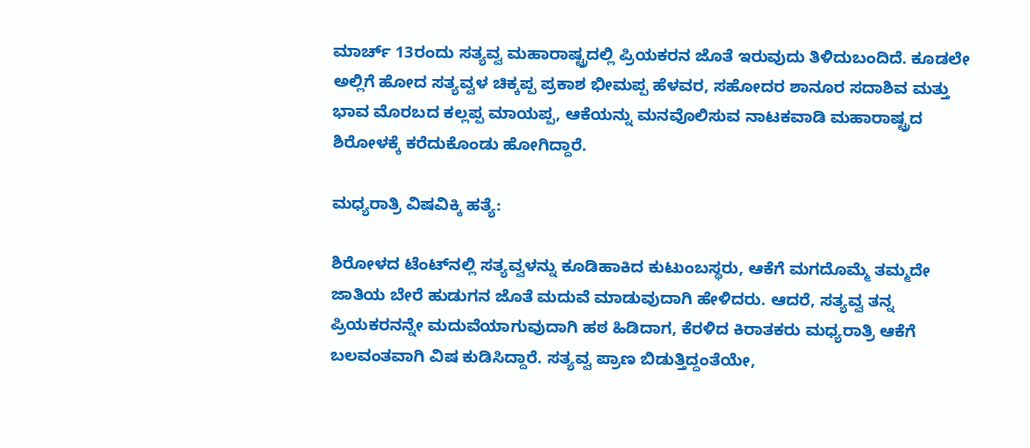ಮಾರ್ಚ್ 13ರಂದು ಸತ್ಯವ್ವ ಮಹಾರಾಷ್ಟ್ರದಲ್ಲಿ ಪ್ರಿಯಕರನ ಜೊತೆ ಇರುವುದು ತಿಳಿದುಬಂದಿದೆ. ಕೂಡಲೇ ಅಲ್ಲಿಗೆ ಹೋದ ಸತ್ಯವ್ವಳ ಚಿಕ್ಕಪ್ಪ ಪ್ರಕಾಶ ಭೀಮಪ್ಪ ಹೆಳವರ, ಸಹೋದರ ಶಾನೂರ ಸದಾಶಿವ ಮತ್ತು ಭಾವ ಮೊರಬದ ಕಲ್ಲಪ್ಪ ಮಾಯಪ್ಪ, ಆಕೆಯನ್ನು ಮನವೊಲಿಸುವ ನಾಟಕವಾಡಿ ಮಹಾರಾಷ್ಟ್ರದ ಶಿರೋಳಕ್ಕೆ ಕರೆದುಕೊಂಡು ಹೋಗಿದ್ದಾರೆ.

ಮಧ್ಯರಾತ್ರಿ ವಿಷವಿಕ್ಕಿ ಹತ್ಯೆ:

ಶಿರೋಳದ ಟೆಂಟ್‌ನಲ್ಲಿ ಸತ್ಯವ್ವಳನ್ನು ಕೂಡಿಹಾಕಿದ ಕುಟುಂಬಸ್ಥರು, ಆಕೆಗೆ ಮಗದೊಮ್ಮೆ ತಮ್ಮದೇ ಜಾತಿಯ ಬೇರೆ ಹುಡುಗನ ಜೊತೆ ಮದುವೆ ಮಾಡುವುದಾಗಿ ಹೇಳಿದರು. ಆದರೆ, ಸತ್ಯವ್ವ ತನ್ನ ಪ್ರಿಯಕರನನ್ನೇ ಮದುವೆಯಾಗುವುದಾಗಿ ಹಠ ಹಿಡಿದಾಗ, ಕೆರಳಿದ ಕಿರಾತಕರು ಮಧ್ಯರಾತ್ರಿ ಆಕೆಗೆ ಬಲವಂತವಾಗಿ ವಿಷ ಕುಡಿಸಿದ್ದಾರೆ. ಸತ್ಯವ್ವ ಪ್ರಾಣ ಬಿಡುತ್ತಿದ್ದಂತೆಯೇ,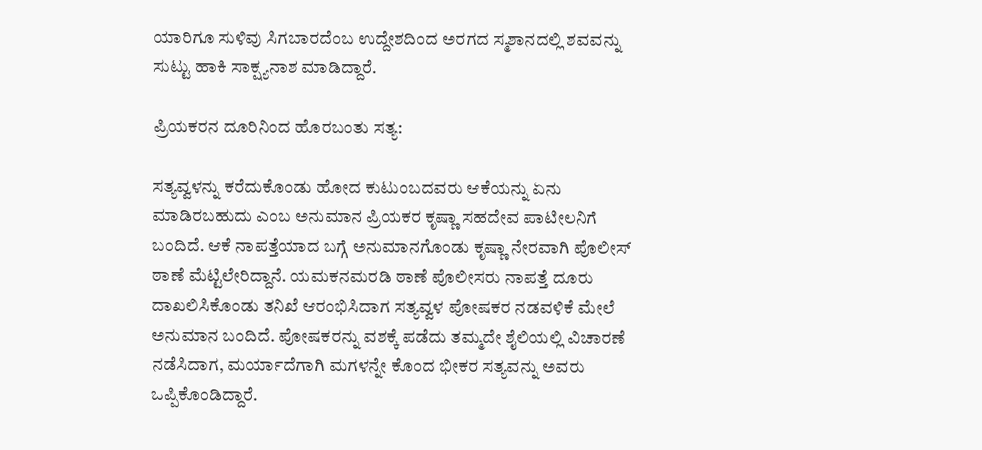ಯಾರಿಗೂ ಸುಳಿವು ಸಿಗಬಾರದೆಂಬ ಉದ್ದೇಶದಿಂದ ಅರಗದ ಸ್ಮಶಾನದಲ್ಲಿ ಶವವನ್ನು ಸುಟ್ಟು ಹಾಕಿ ಸಾಕ್ಷ್ಯನಾಶ ಮಾಡಿದ್ದಾರೆ.

ಪ್ರಿಯಕರನ ದೂರಿನಿಂದ ಹೊರಬಂತು ಸತ್ಯ:

ಸತ್ಯವ್ವಳನ್ನು ಕರೆದುಕೊಂಡು ಹೋದ ಕುಟುಂಬದವರು ಆಕೆಯನ್ನು ಏನು ಮಾಡಿರಬಹುದು ಎಂಬ ಅನುಮಾನ ಪ್ರಿಯಕರ ಕೃಷ್ಣಾ ಸಹದೇವ ಪಾಟೀಲನಿಗೆ ಬಂದಿದೆ. ಆಕೆ ನಾಪತ್ತೆಯಾದ ಬಗ್ಗೆ ಅನುಮಾನಗೊಂಡು ಕೃಷ್ಣಾ ನೇರವಾಗಿ ಪೊಲೀಸ್ ಠಾಣೆ ಮೆಟ್ಟಿಲೇರಿದ್ದಾನೆ. ಯಮಕನಮರಡಿ ಠಾಣೆ ಪೊಲೀಸರು ನಾಪತ್ತೆ ದೂರು ದಾಖಲಿಸಿಕೊಂಡು ತನಿಖೆ ಆರಂಭಿಸಿದಾಗ ಸತ್ಯವ್ವಳ ಪೋಷಕರ ನಡವಳಿಕೆ ಮೇಲೆ ಅನುಮಾನ ಬಂದಿದೆ. ಪೋಷಕರನ್ನು ವಶಕ್ಕೆ ಪಡೆದು ತಮ್ಮದೇ ಶೈಲಿಯಲ್ಲಿ ವಿಚಾರಣೆ ನಡೆಸಿದಾಗ, ಮರ್ಯಾದೆಗಾಗಿ ಮಗಳನ್ನೇ ಕೊಂದ ಭೀಕರ ಸತ್ಯವನ್ನು ಅವರು ಒಪ್ಪಿಕೊಂಡಿದ್ದಾರೆ.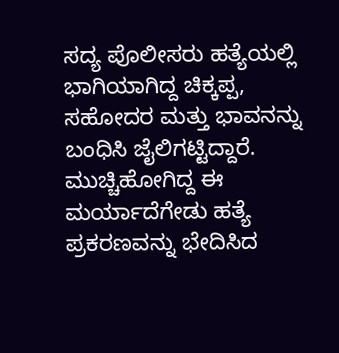ಸದ್ಯ ಪೊಲೀಸರು ಹತ್ಯೆಯಲ್ಲಿ ಭಾಗಿಯಾಗಿದ್ದ ಚಿಕ್ಕಪ್ಪ, ಸಹೋದರ ಮತ್ತು ಭಾವನನ್ನು ಬಂಧಿಸಿ ಜೈಲಿಗಟ್ಟಿದ್ದಾರೆ. ಮುಚ್ಚಿಹೋಗಿದ್ದ ಈ ಮರ್ಯಾದೆಗೇಡು ಹತ್ಯೆ ಪ್ರಕರಣವನ್ನು ಭೇದಿಸಿದ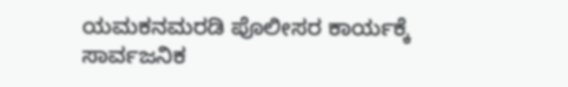ಯಮಕನಮರಡಿ ಪೊಲೀಸರ ಕಾರ್ಯಕ್ಕೆ ಸಾರ್ವಜನಿಕ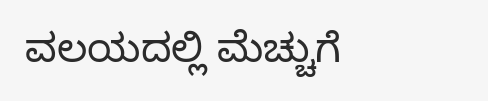ವಲಯದಲ್ಲಿ ಮೆಚ್ಚುಗೆ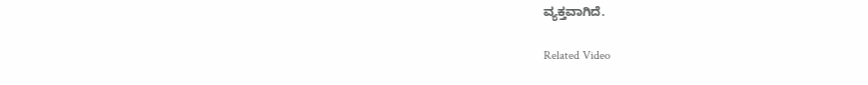ವ್ಯಕ್ತವಾಗಿದೆ.

Related Video